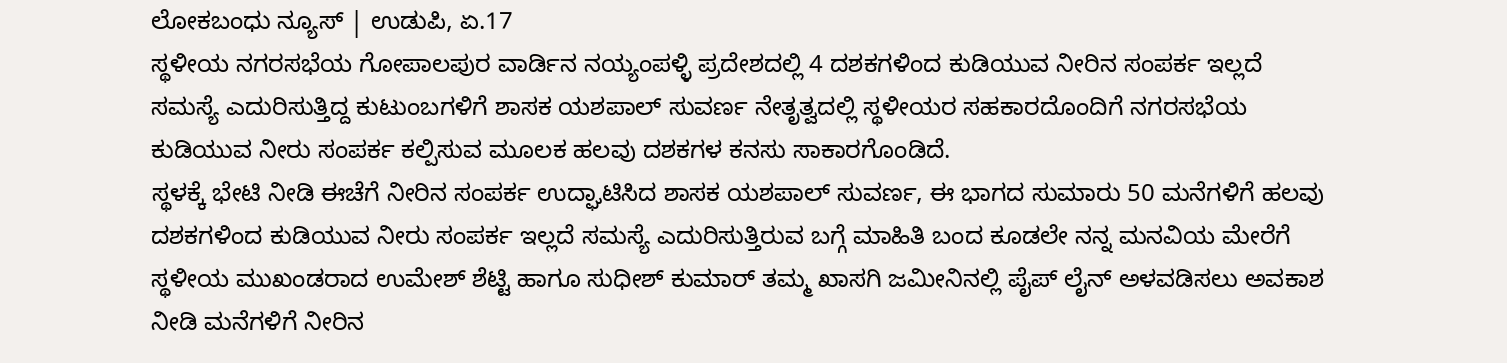ಲೋಕಬಂಧು ನ್ಯೂಸ್ | ಉಡುಪಿ, ಏ.17
ಸ್ಥಳೀಯ ನಗರಸಭೆಯ ಗೋಪಾಲಪುರ ವಾರ್ಡಿನ ನಯ್ಯಂಪಳ್ಳಿ ಪ್ರದೇಶದಲ್ಲಿ 4 ದಶಕಗಳಿಂದ ಕುಡಿಯುವ ನೀರಿನ ಸಂಪರ್ಕ ಇಲ್ಲದೆ ಸಮಸ್ಯೆ ಎದುರಿಸುತ್ತಿದ್ದ ಕುಟುಂಬಗಳಿಗೆ ಶಾಸಕ ಯಶಪಾಲ್ ಸುವರ್ಣ ನೇತೃತ್ವದಲ್ಲಿ ಸ್ಥಳೀಯರ ಸಹಕಾರದೊಂದಿಗೆ ನಗರಸಭೆಯ ಕುಡಿಯುವ ನೀರು ಸಂಪರ್ಕ ಕಲ್ಪಿಸುವ ಮೂಲಕ ಹಲವು ದಶಕಗಳ ಕನಸು ಸಾಕಾರಗೊಂಡಿದೆ.
ಸ್ಥಳಕ್ಕೆ ಭೇಟಿ ನೀಡಿ ಈಚೆಗೆ ನೀರಿನ ಸಂಪರ್ಕ ಉದ್ಘಾಟಿಸಿದ ಶಾಸಕ ಯಶಪಾಲ್ ಸುವರ್ಣ, ಈ ಭಾಗದ ಸುಮಾರು 50 ಮನೆಗಳಿಗೆ ಹಲವು ದಶಕಗಳಿಂದ ಕುಡಿಯುವ ನೀರು ಸಂಪರ್ಕ ಇಲ್ಲದೆ ಸಮಸ್ಯೆ ಎದುರಿಸುತ್ತಿರುವ ಬಗ್ಗೆ ಮಾಹಿತಿ ಬಂದ ಕೂಡಲೇ ನನ್ನ ಮನವಿಯ ಮೇರೆಗೆ ಸ್ಥಳೀಯ ಮುಖಂಡರಾದ ಉಮೇಶ್ ಶೆಟ್ಟಿ ಹಾಗೂ ಸುಧೀಶ್ ಕುಮಾರ್ ತಮ್ಮ ಖಾಸಗಿ ಜಮೀನಿನಲ್ಲಿ ಪೈಪ್ ಲೈನ್ ಅಳವಡಿಸಲು ಅವಕಾಶ ನೀಡಿ ಮನೆಗಳಿಗೆ ನೀರಿನ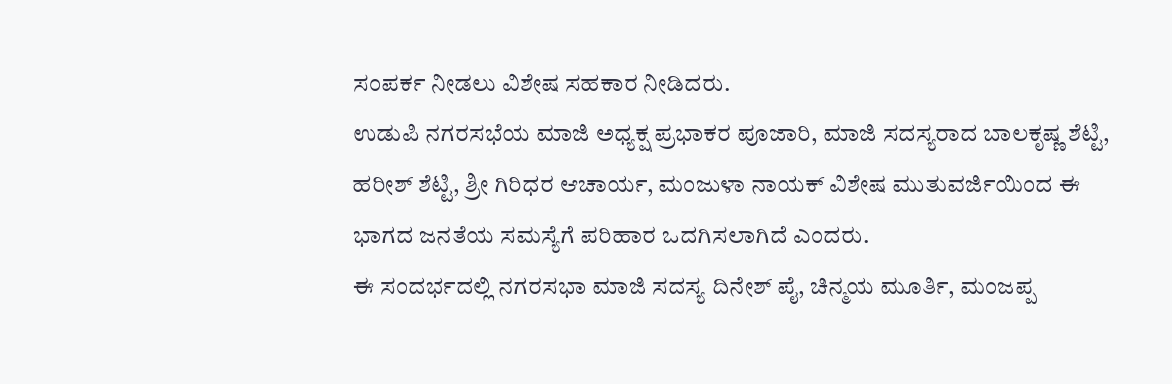ಸಂಪರ್ಕ ನೀಡಲು ವಿಶೇಷ ಸಹಕಾರ ನೀಡಿದರು.
ಉಡುಪಿ ನಗರಸಭೆಯ ಮಾಜಿ ಅಧ್ಯಕ್ಷ ಪ್ರಭಾಕರ ಪೂಜಾರಿ, ಮಾಜಿ ಸದಸ್ಯರಾದ ಬಾಲಕೃಷ್ಣ ಶೆಟ್ಟಿ, ಹರೀಶ್ ಶೆಟ್ಟಿ, ಶ್ರೀ ಗಿರಿಧರ ಆಚಾರ್ಯ, ಮಂಜುಳಾ ನಾಯಕ್ ವಿಶೇಷ ಮುತುವರ್ಜಿಯಿಂದ ಈ ಭಾಗದ ಜನತೆಯ ಸಮಸ್ಯೆಗೆ ಪರಿಹಾರ ಒದಗಿಸಲಾಗಿದೆ ಎಂದರು.
ಈ ಸಂದರ್ಭದಲ್ಲಿ ನಗರಸಭಾ ಮಾಜಿ ಸದಸ್ಯ ದಿನೇಶ್ ಪೈ, ಚಿನ್ಮಯ ಮೂರ್ತಿ, ಮಂಜಪ್ಪ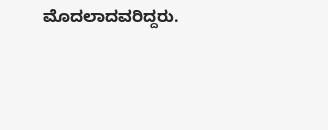ಮೊದಲಾದವರಿದ್ದರು.